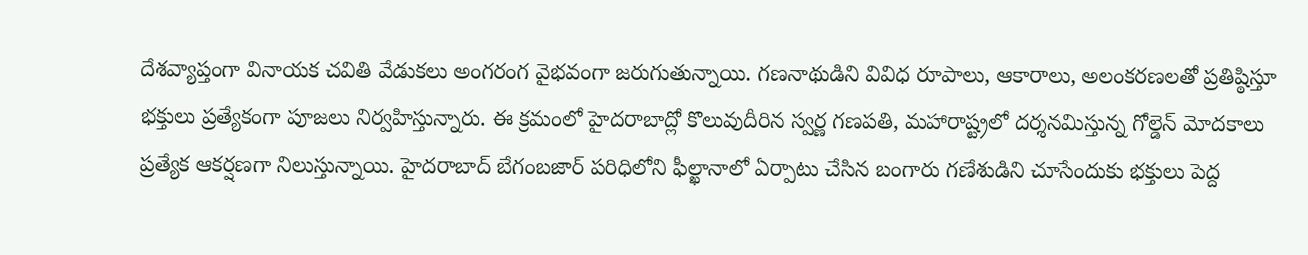దేశవ్యాప్తంగా వినాయక చవితి వేడుకలు అంగరంగ వైభవంగా జరుగుతున్నాయి. గణనాథుడిని వివిధ రూపాలు, ఆకారాలు, అలంకరణలతో ప్రతిష్ఠిస్తూ భక్తులు ప్రత్యేకంగా పూజలు నిర్వహిస్తున్నారు. ఈ క్రమంలో హైదరాబాద్లో కొలువుదీరిన స్వర్ణ గణపతి, మహారాష్ట్రలో దర్శనమిస్తున్న గోల్డెన్ మోదకాలు ప్రత్యేక ఆకర్షణగా నిలుస్తున్నాయి. హైదరాబాద్ బేగంబజార్ పరిధిలోని ఫీల్ఖానాలో ఏర్పాటు చేసిన బంగారు గణేశుడిని చూసేందుకు భక్తులు పెద్ద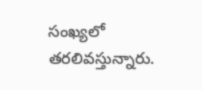సంఖ్యలో తరలివస్తున్నారు.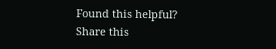Found this helpful?
Share this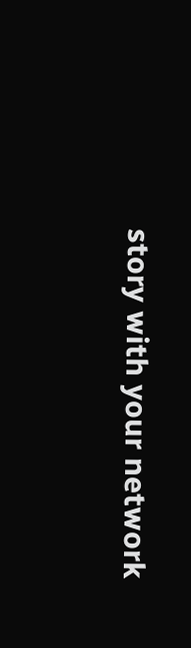story with your network